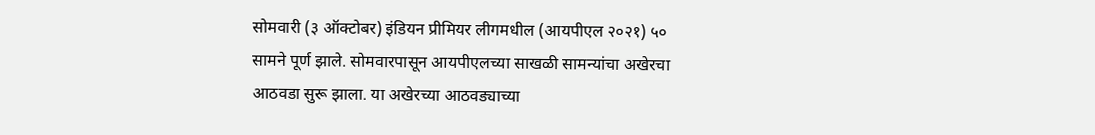सोमवारी (३ ऑक्टोबर) इंडियन प्रीमियर लीगमधील (आयपीएल २०२१) ५० सामने पूर्ण झाले. सोमवारपासून आयपीएलच्या साखळी सामन्यांचा अखेरचा आठवडा सुरू झाला. या अखेरच्या आठवड्याच्या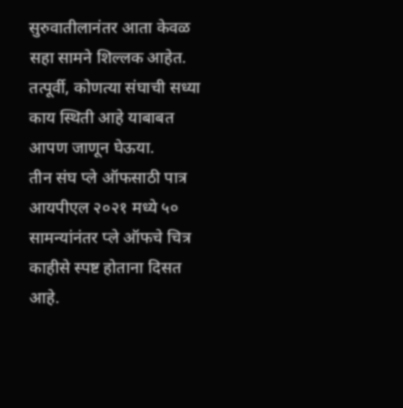सुरुवातीलानंतर आता केवळ सहा सामने शिल्लक आहेत. तत्पूर्वी, कोणत्या संघाची सध्या काय स्थिती आहे याबाबत आपण जाणून घेऊया.
तीन संघ प्ले ऑफसाठी पात्र
आयपीएल २०२१ मध्ये ५० सामन्यांनंतर प्ले ऑफचे चित्र काहीसे स्पष्ट होताना दिसत आहे.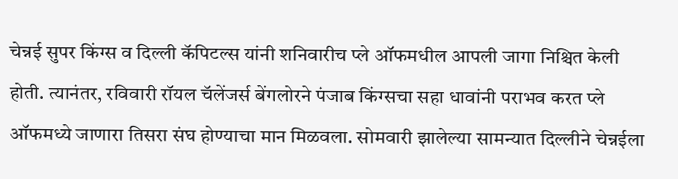चेन्नई सुपर किंग्स व दिल्ली कॅपिटल्स यांनी शनिवारीच प्ले ऑफमधील आपली जागा निश्चित केली होती. त्यानंतर, रविवारी रॉयल चॅलेंजर्स बेंगलोरने पंजाब किंग्सचा सहा धावांनी पराभव करत प्ले ऑफमध्ये जाणारा तिसरा संघ होण्याचा मान मिळवला. सोमवारी झालेल्या सामन्यात दिल्लीने चेन्नईला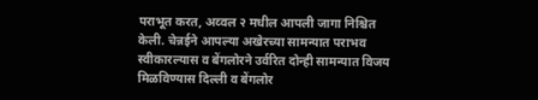पराभूत करत, अव्वल २ मधील आपली जागा निश्चित केली. चेन्नईने आपल्या अखेरच्या सामन्यात पराभव स्वीकारल्यास व बेंगलोरने उर्वरित दोन्ही सामन्यात विजय मिळविण्यास दिल्ली व बेंगलोर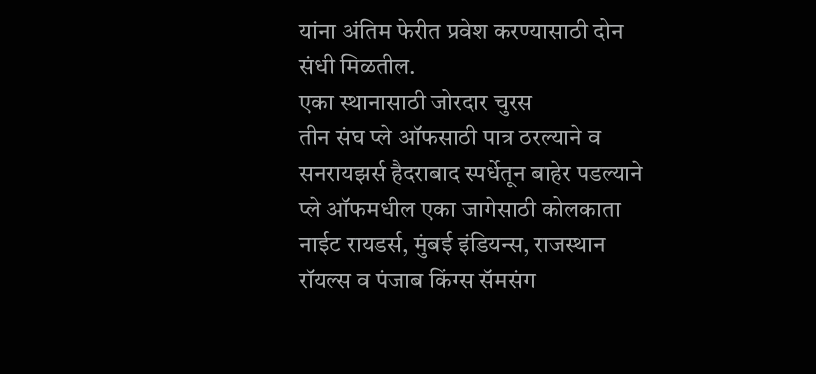यांना अंतिम फेरीत प्रवेश करण्यासाठी दोन संधी मिळतील.
एका स्थानासाठी जोरदार चुरस
तीन संघ प्ले ऑफसाठी पात्र ठरल्याने व सनरायझर्स हैदराबाद स्पर्धेतून बाहेर पडल्याने प्ले ऑफमधील एका जागेसाठी कोलकाता नाईट रायडर्स, मुंबई इंडियन्स, राजस्थान रॉयल्स व पंजाब किंग्स सॅमसंग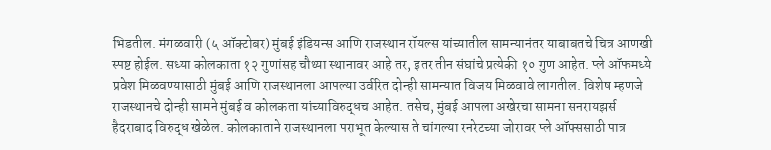भिडतील. मंगळवारी (५ ऑक्टोबर) मुंबई इंडियन्स आणि राजस्थान रॉयल्स यांच्यातील सामन्यानंतर याबाबतचे चित्र आणखी स्पष्ट होईल. सध्या कोलकाता १२ गुणांसह चौथ्या स्थानावर आहे तर, इतर तीन संघांचे प्रत्येकी १० गुण आहेत. प्ले ऑफमध्ये प्रवेश मिळवण्यासाठी मुंबई आणि राजस्थानला आपल्या उर्वरित दोन्ही सामन्यात विजय मिळवावे लागतील. विशेष म्हणजे राजस्थानचे दोन्ही सामने मुंबई व कोलकता यांच्याविरुद्धच आहेत. तसेच, मुंबई आपला अखेरचा सामना सनरायझर्स हैदराबाद विरुद्ध खेळेल. कोलकाताने राजस्थानला पराभूत केल्यास ते चांगल्या रनरेटच्या जोरावर प्ले ऑफ्ससाठी पात्र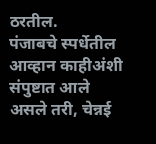ठरतील.
पंजाबचे स्पर्धेतील आव्हान काहीअंशी संपुष्टात आले असले तरी, चेन्नई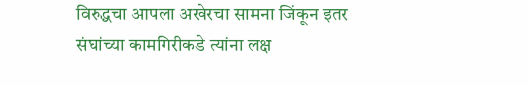विरुद्धचा आपला अखेरचा सामना जिंकून इतर संघांच्या कामगिरीकडे त्यांना लक्ष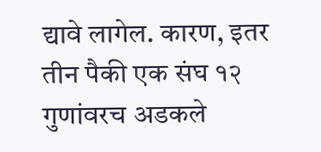द्यावे लागेल. कारण, इतर तीन पैकी एक संघ १२ गुणांवरच अडकले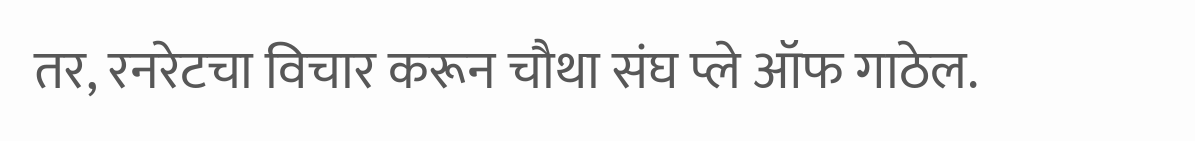तर, रनरेटचा विचार करून चौथा संघ प्ले ऑफ गाठेल.